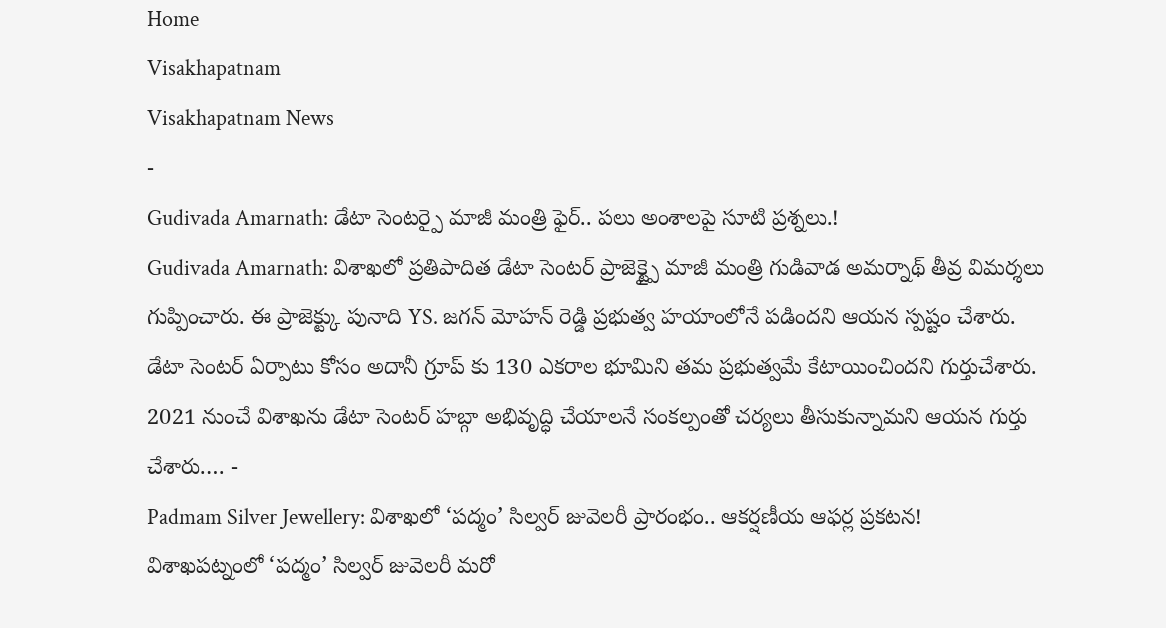Home
Visakhapatnam
Visakhapatnam News
-
Gudivada Amarnath: డేటా సెంటర్పై మాజీ మంత్రి ఫైర్.. పలు అంశాలపై సూటి ప్రశ్నలు.!
Gudivada Amarnath: విశాఖలో ప్రతిపాదిత డేటా సెంటర్ ప్రాజెక్ట్పై మాజీ మంత్రి గుడివాడ అమర్నాథ్ తీవ్ర విమర్శలు గుప్పించారు. ఈ ప్రాజెక్ట్కు పునాది YS. జగన్ మోహన్ రెడ్డి ప్రభుత్వ హయాంలోనే పడిందని ఆయన స్పష్టం చేశారు. డేటా సెంటర్ ఏర్పాటు కోసం అదానీ గ్రూప్ కు 130 ఎకరాల భూమిని తమ ప్రభుత్వమే కేటాయించిందని గుర్తుచేశారు. 2021 నుంచే విశాఖను డేటా సెంటర్ హబ్గా అభివృద్ధి చేయాలనే సంకల్పంతో చర్యలు తీసుకున్నామని ఆయన గుర్తు చేశారు.… -
Padmam Silver Jewellery: విశాఖలో ‘పద్మం’ సిల్వర్ జువెలరీ ప్రారంభం.. ఆకర్షణీయ ఆఫర్ల ప్రకటన!
విశాఖపట్నంలో ‘పద్మం’ సిల్వర్ జువెలరీ మరో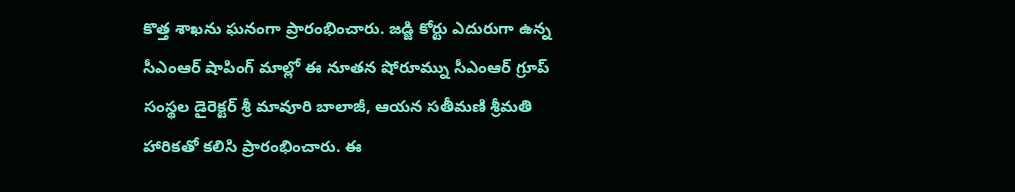కొత్త శాఖను ఘనంగా ప్రారంభించారు. జడ్జి కోర్టు ఎదురుగా ఉన్న సీఎంఆర్ షాపింగ్ మాల్లో ఈ నూతన షోరూమ్ను సీఎంఆర్ గ్రూప్ సంస్థల డైరెక్టర్ శ్రీ మావూరి బాలాజీ, ఆయన సతీమణి శ్రీమతి హారికతో కలిసి ప్రారంభించారు. ఈ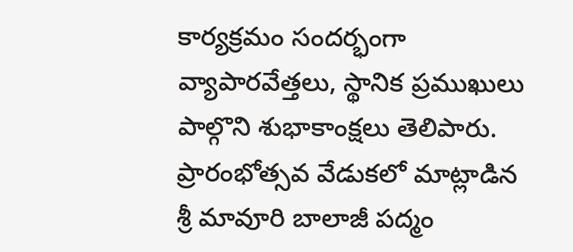కార్యక్రమం సందర్భంగా వ్యాపారవేత్తలు, స్థానిక ప్రముఖులు పాల్గొని శుభాకాంక్షలు తెలిపారు. ప్రారంభోత్సవ వేడుకలో మాట్లాడిన శ్రీ మావూరి బాలాజీ పద్మం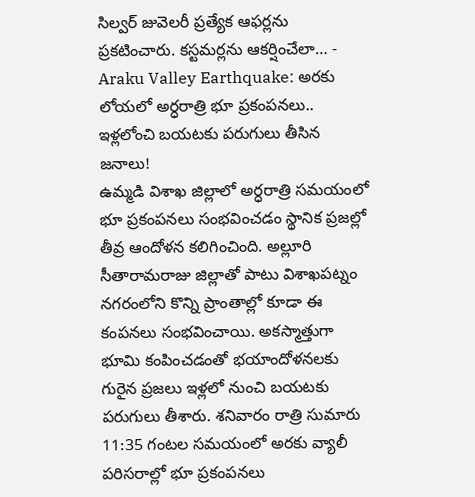సిల్వర్ జువెలరీ ప్రత్యేక ఆఫర్లను ప్రకటించారు. కస్టమర్లను ఆకర్షించేలా… -
Araku Valley Earthquake: అరకు లోయలో అర్ధరాత్రి భూ ప్రకంపనలు.. ఇళ్లలోంచి బయటకు పరుగులు తీసిన జనాలు!
ఉమ్మడి విశాఖ జిల్లాలో అర్ధరాత్రి సమయంలో భూ ప్రకంపనలు సంభవించడం స్థానిక ప్రజల్లో తీవ్ర ఆందోళన కలిగించింది. అల్లూరి సీతారామరాజు జిల్లాతో పాటు విశాఖపట్నం నగరంలోని కొన్ని ప్రాంతాల్లో కూడా ఈ కంపనలు సంభవించాయి. అకస్మాత్తుగా భూమి కంపించడంతో భయాందోళనలకు గురైన ప్రజలు ఇళ్లలో నుంచి బయటకు పరుగులు తీశారు. శనివారం రాత్రి సుమారు 11:35 గంటల సమయంలో అరకు వ్యాలీ పరిసరాల్లో భూ ప్రకంపనలు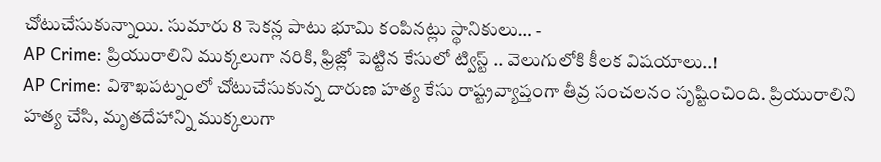చోటుచేసుకున్నాయి. సుమారు 8 సెకన్ల పాటు భూమి కంపినట్లు స్థానికులు… -
AP Crime: ప్రియురాలిని ముక్కలుగా నరికి, ఫ్రిజ్లో పెట్టిన కేసులో ట్విస్ట్ .. వెలుగులోకి కీలక విషయాలు..!
AP Crime: విశాఖపట్నంలో చోటుచేసుకున్న దారుణ హత్య కేసు రాష్ట్రవ్యాప్తంగా తీవ్ర సంచలనం సృష్టించింది. ప్రియురాలిని హత్య చేసి, మృతదేహాన్ని ముక్కలుగా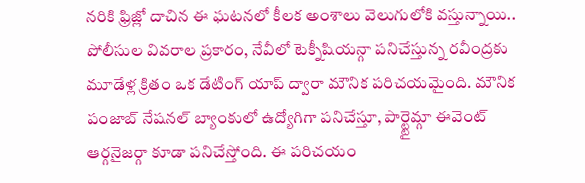నరికి ఫ్రిజ్లో దాచిన ఈ ఘటనలో కీలక అంశాలు వెలుగులోకి వస్తున్నాయి.. పోలీసుల వివరాల ప్రకారం, నేవీలో టెక్నీషియన్గా పనిచేస్తున్న రవీంద్రకు మూడేళ్ల క్రితం ఒక డేటింగ్ యాప్ ద్వారా మౌనిక పరిచయమైంది. మౌనిక పంజాబ్ నేషనల్ బ్యాంకులో ఉద్యోగిగా పనిచేస్తూ, పార్ట్టైమ్గా ఈవెంట్ ఆర్గనైజర్గా కూడా పనిచేస్తోంది. ఈ పరిచయం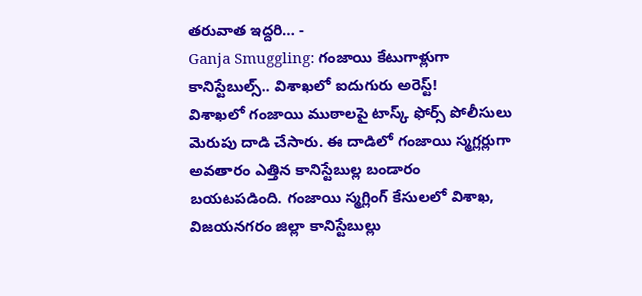తరువాత ఇద్దరి… -
Ganja Smuggling: గంజాయి కేటుగాళ్లుగా కానిస్టేబుల్స్.. విశాఖలో ఐదుగురు అరెస్ట్!
విశాఖలో గంజాయి ముఠాలపై టాస్క్ ఫోర్స్ పోలీసులు మెరుపు దాడి చేసారు. ఈ దాడిలో గంజాయి స్మగ్లర్లుగా అవతారం ఎత్తిన కానిస్టేబుల్ల బండారం బయటపడింది. గంజాయి స్మగ్లింగ్ కేసులలో విశాఖ, విజయనగరం జిల్లా కానిస్టేబుల్లు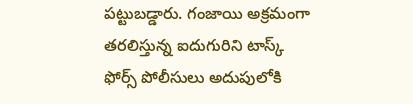పట్టుబడ్డారు. గంజాయి అక్రమంగా తరలిస్తున్న ఐదుగురిని టాస్క్ ఫోర్స్ పోలీసులు అదుపులోకి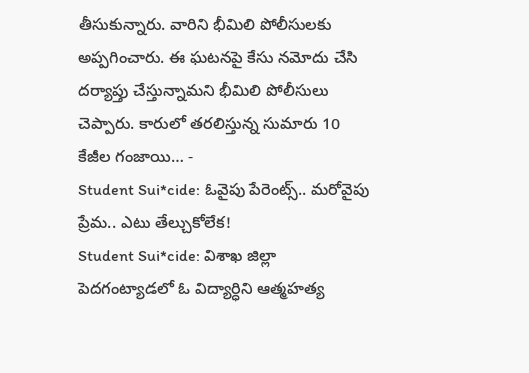తీసుకున్నారు. వారిని భీమిలి పోలీసులకు అప్పగించారు. ఈ ఘటనపై కేసు నమోదు చేసి దర్యాప్తు చేస్తున్నామని భీమిలి పోలీసులు చెప్పారు. కారులో తరలిస్తున్న సుమారు 10 కేజీల గంజాయి… -
Student Sui*cide: ఓవైపు పేరెంట్స్.. మరోవైపు ప్రేమ.. ఎటు తేల్చుకోలేక!
Student Sui*cide: విశాఖ జిల్లా పెదగంట్యాడలో ఓ విద్యార్ధిని ఆత్మహత్య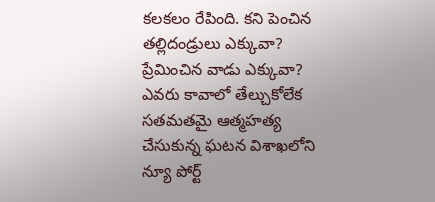కలకలం రేపింది. కని పెంచిన తల్లిదండ్రులు ఎక్కువా? ప్రేమించిన వాడు ఎక్కువా? ఎవరు కావాలో తేల్చుకోలేక సతమతమై ఆత్మహత్య చేసుకున్న ఘటన విశాఖలోని న్యూ పోర్ట్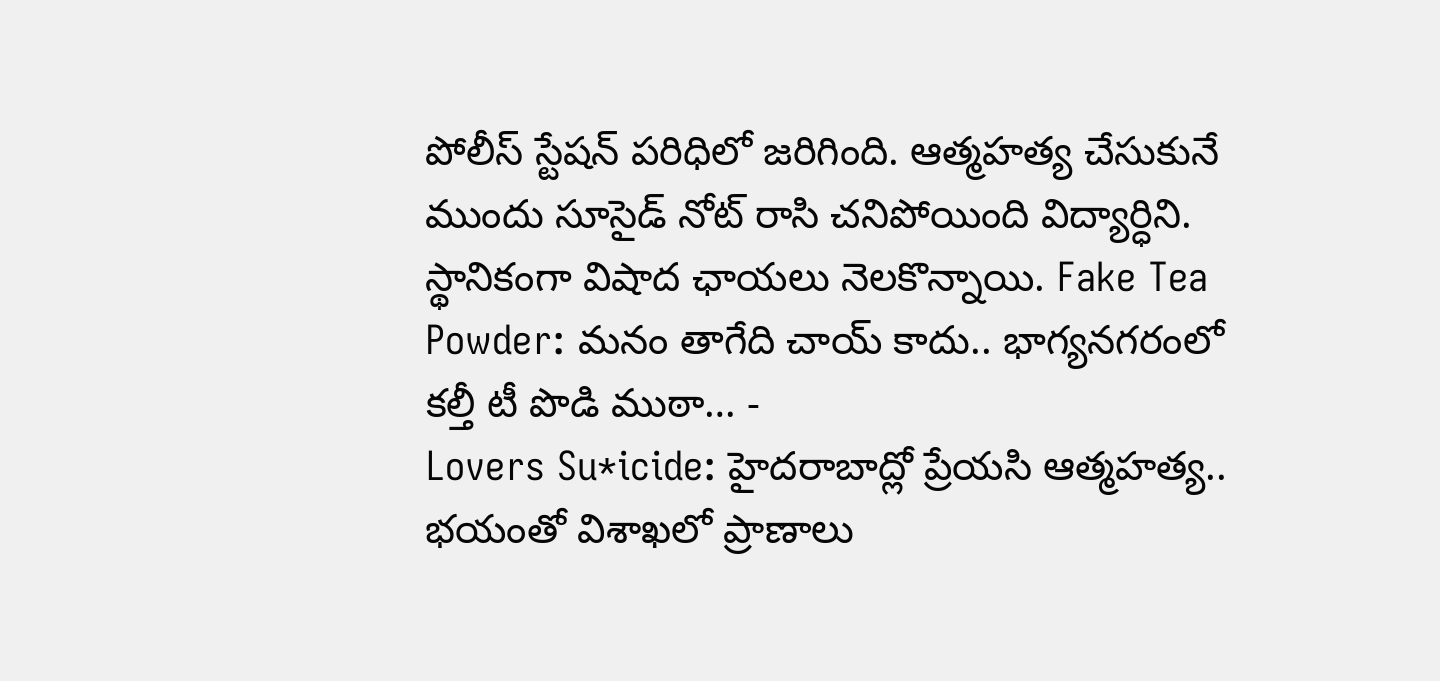పోలీస్ స్టేషన్ పరిధిలో జరిగింది. ఆత్మహత్య చేసుకునే ముందు సూసైడ్ నోట్ రాసి చనిపోయింది విద్యార్ధిని. స్థానికంగా విషాద ఛాయలు నెలకొన్నాయి. Fake Tea Powder: మనం తాగేది చాయ్ కాదు.. భాగ్యనగరంలో కల్తీ టీ పొడి ముఠా… -
Lovers Su*icide: హైదరాబాద్లో ప్రేయసి ఆత్మహత్య.. భయంతో విశాఖలో ప్రాణాలు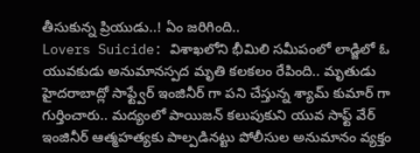తీసుకున్న ప్రియుడు..! ఏం జరిగింది..
Lovers Suicide: విశాఖలోని భీమిలి సమీపంలో లాడ్జిలో ఓ యువకుడు అనుమానస్పద మృతి కలకలం రేపింది.. మృతుడు హైదరాబాద్లో సాఫ్ట్వేర్ ఇంజినీర్ గా పని చేస్తున్న శ్యామ్ కుమార్ గా గుర్తించారు.. మద్యంలో పాయిజన్ కలుపుకుని యువ సాఫ్ట్ వేర్ ఇంజినీర్ ఆత్మహత్యకు పాల్పడినట్టు పోలీసుల అనుమానం వ్యక్తం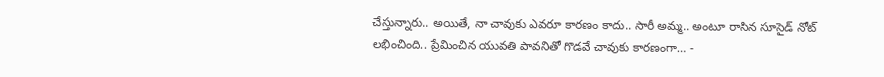చేస్తున్నారు.. అయితే, నా చావుకు ఎవరూ కారణం కాదు.. సారీ అమ్మ.. అంటూ రాసిన సూసైడ్ నోట్ లభించింది.. ప్రేమించిన యువతి పావనితో గొడవే చావుకు కారణంగా… -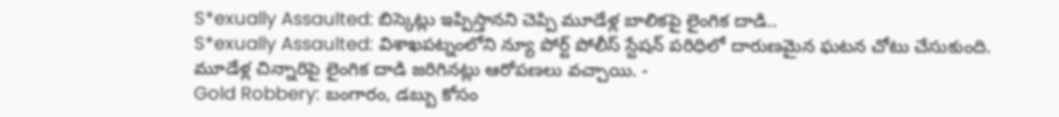S*exually Assaulted: బిస్కెట్లు ఇప్పిస్తానని చెప్పి మూడేళ్ల బాలికపై లైంగిక దాడి..
S*exually Assaulted: విశాఖపట్నంలోని న్యూ పోర్ట్ పోలీస్ స్టేషన్ పరిధిలో దారుణమైన ఘటన చోటు చేసుకుంది. మూడేళ్ల చిన్నారిపై లైంగిక దాడి జరిగినట్లు ఆరోపణలు వచ్చాయి. -
Gold Robbery: బంగారం, డబ్బు కోసం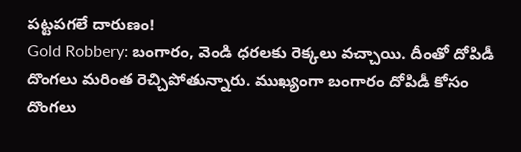పట్టపగలే దారుణం!
Gold Robbery: బంగారం, వెండి ధరలకు రెక్కలు వచ్చాయి. దీంతో దోపిడీ దొంగలు మరింత రెచ్చిపోతున్నారు. ముఖ్యంగా బంగారం దోపిడీ కోసం దొంగలు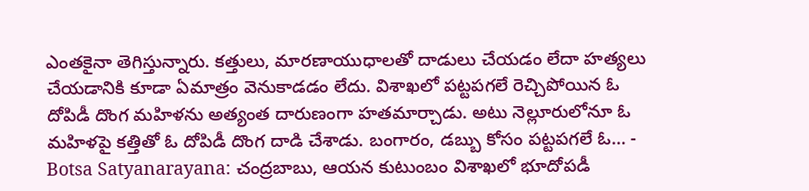ఎంతకైనా తెగిస్తున్నారు. కత్తులు, మారణాయుధాలతో దాడులు చేయడం లేదా హత్యలు చేయడానికి కూడా ఏమాత్రం వెనుకాడడం లేదు. విశాఖలో పట్టపగలే రెచ్చిపోయిన ఓ దోపిడీ దొంగ మహిళను అత్యంత దారుణంగా హతమార్చాడు. అటు నెల్లూరులోనూ ఓ మహిళపై కత్తితో ఓ దోపిడీ దొంగ దాడి చేశాడు. బంగారం, డబ్బు కోసం పట్టపగలే ఓ… -
Botsa Satyanarayana: చంద్రబాబు, ఆయన కుటుంబం విశాఖలో భూదోపడీ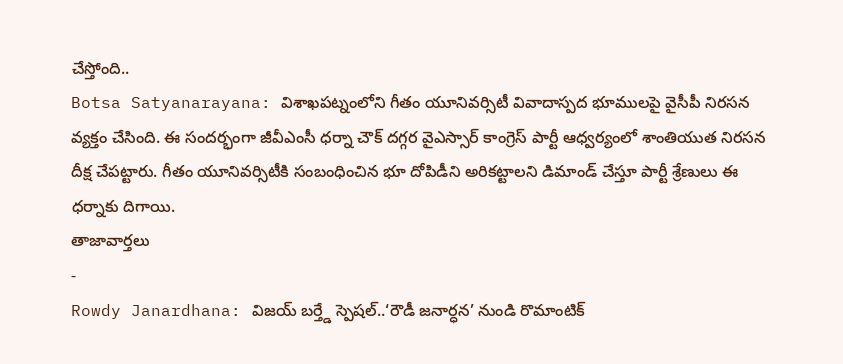చేస్తోంది..
Botsa Satyanarayana: విశాఖపట్నంలోని గీతం యూనివర్సిటీ వివాదాస్పద భూములపై వైసీపీ నిరసన వ్యక్తం చేసింది. ఈ సందర్భంగా జీవీఎంసీ ధర్నా చౌక్ దగ్గర వైఎస్సార్ కాంగ్రెస్ పార్టీ ఆధ్వర్యంలో శాంతియుత నిరసన దీక్ష చేపట్టారు. గీతం యూనివర్సిటీకి సంబంధించిన భూ దోపిడీని అరికట్టాలని డిమాండ్ చేస్తూ పార్టీ శ్రేణులు ఈ ధర్నాకు దిగాయి.
తాజావార్తలు
-
Rowdy Janardhana: విజయ్ బర్త్డే స్పెషల్..‘రౌడీ జనార్ధన’ నుండి రొమాంటిక్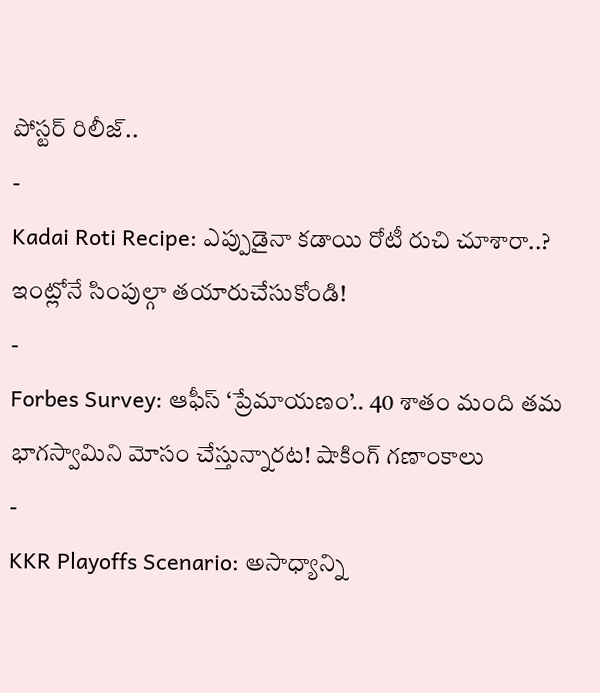పోస్టర్ రిలీజ్..
-
Kadai Roti Recipe: ఎప్పుడైనా కడాయి రోటీ రుచి చూశారా..? ఇంట్లోనే సింపుల్గా తయారుచేసుకోండి!
-
Forbes Survey: ఆఫీస్ ‘ప్రేమాయణం’.. 40 శాతం మంది తమ భాగస్వామిని మోసం చేస్తున్నారట! షాకింగ్ గణాంకాలు
-
KKR Playoffs Scenario: అసాధ్యాన్ని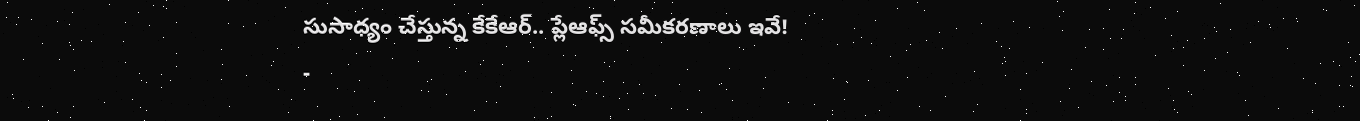సుసాధ్యం చేస్తున్న కేకేఆర్.. ప్లేఆఫ్స్ సమీకరణాలు ఇవే!
-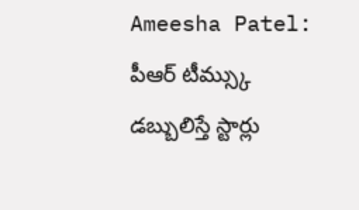Ameesha Patel: పీఆర్ టీమ్స్కు డబ్బులిస్తే స్టార్లు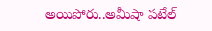అయిపోరు..అమీషా పటేల్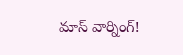మాస్ వార్నింగ్!